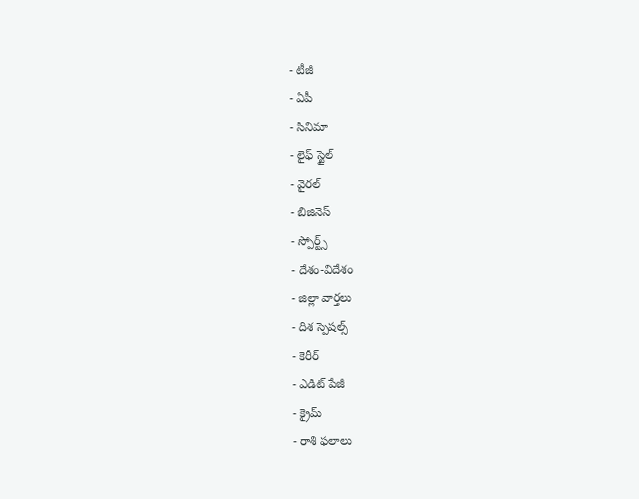- టీజీ
- ఏపీ
- సినిమా
- లైఫ్ స్టైల్
- వైరల్
- బిజినెస్
- స్పోర్ట్స్
- దేశం-విదేశం
- జిల్లా వార్తలు
- దిశ స్పెషల్స్
- కెరీర్
- ఎడిట్ పేజీ
- క్రైమ్
- రాశి ఫలాలు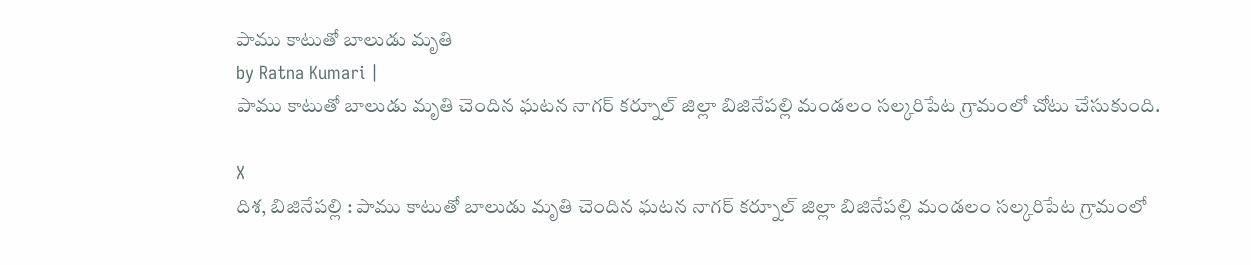పాము కాటుతో బాలుడు మృతి
by Ratna Kumari |
పాము కాటుతో బాలుడు మృతి చెందిన ఘటన నాగర్ కర్నూల్ జిల్లా బిజినేపల్లి మండలం సల్కరిపేట గ్రామంలో చోటు చేసుకుంది.

X
దిశ, బిజినేపల్లి : పాము కాటుతో బాలుడు మృతి చెందిన ఘటన నాగర్ కర్నూల్ జిల్లా బిజినేపల్లి మండలం సల్కరిపేట గ్రామంలో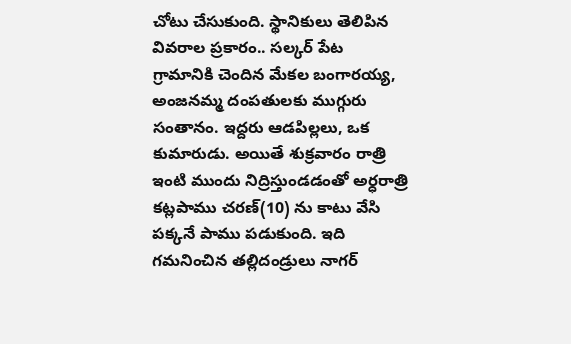చోటు చేసుకుంది. స్థానికులు తెలిపిన వివరాల ప్రకారం.. సల్కర్ పేట గ్రామానికి చెందిన మేకల బంగారయ్య, అంజనమ్మ దంపతులకు ముగ్గురు సంతానం. ఇద్దరు ఆడపిల్లలు, ఒక కుమారుడు. అయితే శుక్రవారం రాత్రి ఇంటి ముందు నిద్రిస్తుండడంతో అర్ధరాత్రి కట్లపాము చరణ్(10) ను కాటు వేసి పక్కనే పాము పడుకుంది. ఇది గమనించిన తల్లిదండ్రులు నాగర్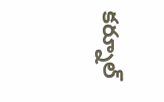కర్నూల్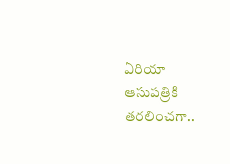ఏరియా ఆసుపత్రికి తరలించగా..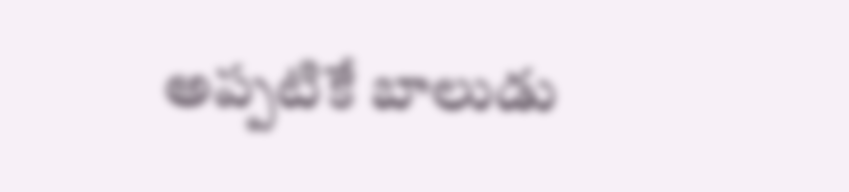అప్పటికే బాలుడు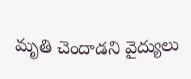మృతి చెందాడని వైద్యులు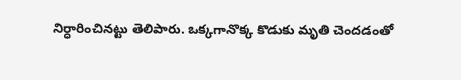నిర్ధారించినట్టు తెలిపారు. ఒక్కగానొక్క కొడుకు మృతి చెందడంతో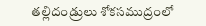తల్లిదండ్రులు శోకసముద్రంలో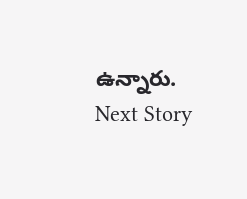ఉన్నారు.
Next Story